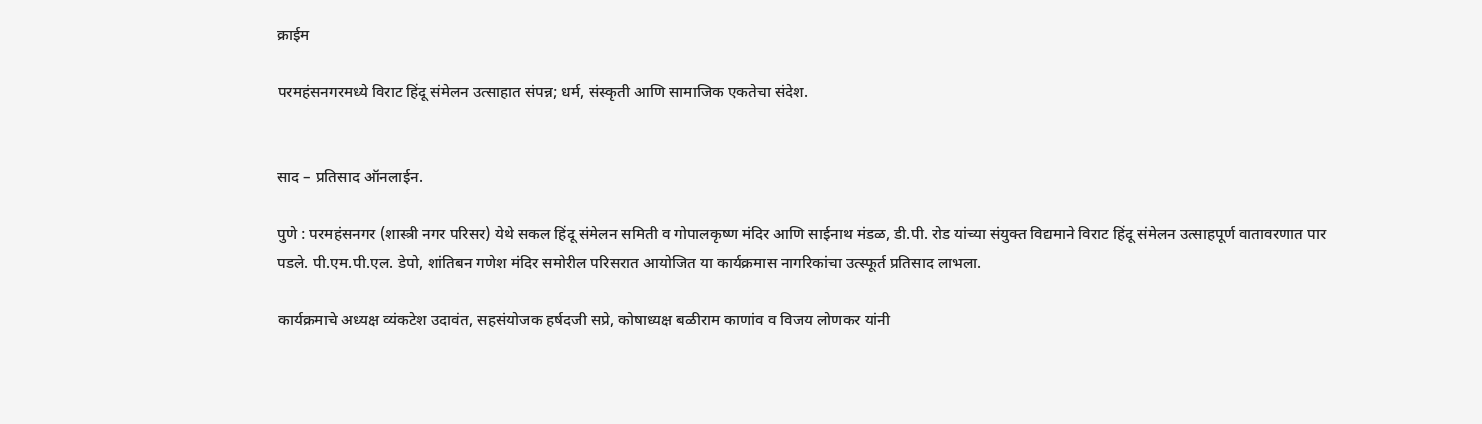क्राईम

परमहंसनगरमध्ये विराट हिंदू संमेलन उत्साहात संपन्न; धर्म, संस्कृती आणि सामाजिक एकतेचा संदेश.


साद – प्रतिसाद ऑनलाईन.

पुणे : परमहंसनगर (शास्त्री नगर परिसर) येथे सकल हिंदू संमेलन समिती व गोपालकृष्ण मंदिर आणि साईनाथ मंडळ, डी.पी. रोड यांच्या संयुक्त विद्यमाने विराट हिंदू संमेलन उत्साहपूर्ण वातावरणात पार पडले. पी.एम.पी.एल. डेपो, शांतिबन गणेश मंदिर समोरील परिसरात आयोजित या कार्यक्रमास नागरिकांचा उत्स्फूर्त प्रतिसाद लाभला.

कार्यक्रमाचे अध्यक्ष व्यंकटेश उदावंत, सहसंयोजक हर्षदजी सप्रे, कोषाध्यक्ष बळीराम काणांव व विजय लोणकर यांनी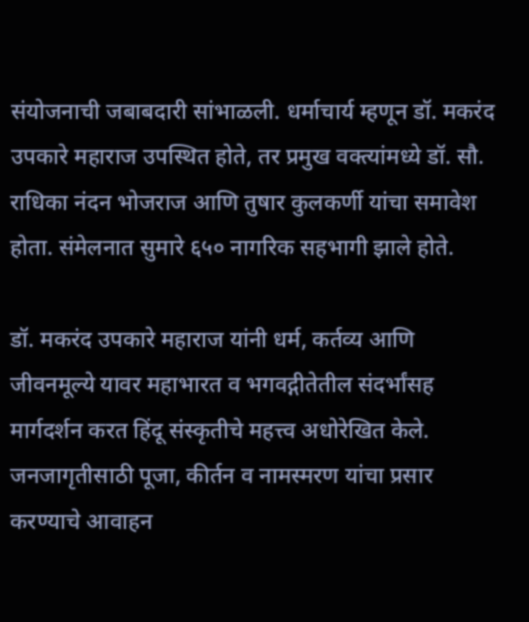संयोजनाची जबाबदारी सांभाळली. धर्माचार्य म्हणून डॉ. मकरंद उपकारे महाराज उपस्थित होते, तर प्रमुख वक्त्यांमध्ये डॉ. सौ. राधिका नंदन भोजराज आणि तुषार कुलकर्णी यांचा समावेश होता. संमेलनात सुमारे ६५० नागरिक सहभागी झाले होते.

डॉ. मकरंद उपकारे महाराज यांनी धर्म, कर्तव्य आणि जीवनमूल्ये यावर महाभारत व भगवद्गीतेतील संदर्भांसह मार्गदर्शन करत हिंदू संस्कृतीचे महत्त्व अधोरेखित केले. जनजागृतीसाठी पूजा, कीर्तन व नामस्मरण यांचा प्रसार करण्याचे आवाहन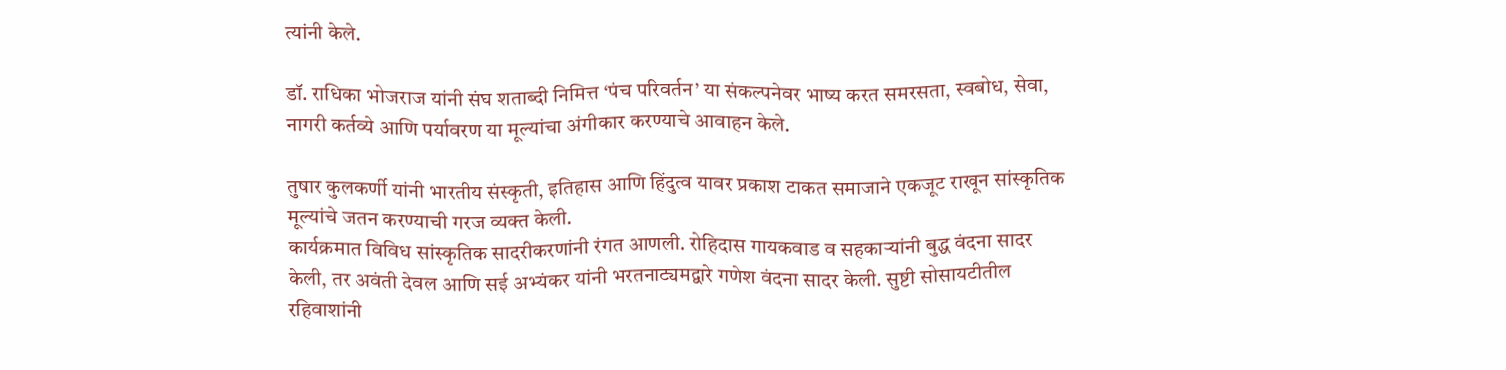त्यांनी केले.

डॉ. राधिका भोजराज यांनी संघ शताब्दी निमित्त ‘पंच परिवर्तन’ या संकल्पनेवर भाष्य करत समरसता, स्वबोध, सेवा, नागरी कर्तव्ये आणि पर्यावरण या मूल्यांचा अंगीकार करण्याचे आवाहन केले.

तुषार कुलकर्णी यांनी भारतीय संस्कृती, इतिहास आणि हिंदुत्व यावर प्रकाश टाकत समाजाने एकजूट राखून सांस्कृतिक मूल्यांचे जतन करण्याची गरज व्यक्त केली.
कार्यक्रमात विविध सांस्कृतिक सादरीकरणांनी रंगत आणली. रोहिदास गायकवाड व सहकाऱ्यांनी बुद्ध वंदना सादर केली, तर अवंती देवल आणि सई अभ्यंकर यांनी भरतनाट्यमद्वारे गणेश वंदना सादर केली. सुष्टी सोसायटीतील रहिवाशांनी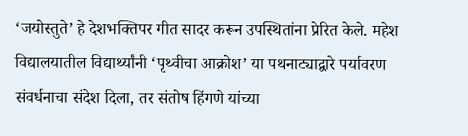‘जयोस्तुते’ हे देशभक्तिपर गीत सादर करून उपस्थितांना प्रेरित केले. महेश विद्यालयातील विद्यार्थ्यांनी ‘पृथ्वीचा आक्रोश’ या पथनाट्याद्वारे पर्यावरण संवर्धनाचा संदेश दिला, तर संतोष हिंगणे यांच्या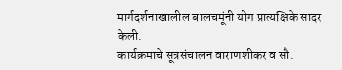मार्गदर्शनाखालील बालचमूंनी योग प्रात्यक्षिके सादर केली.
कार्यक्रमाचे सूत्रसंचालन वाराणशीकर व सौ.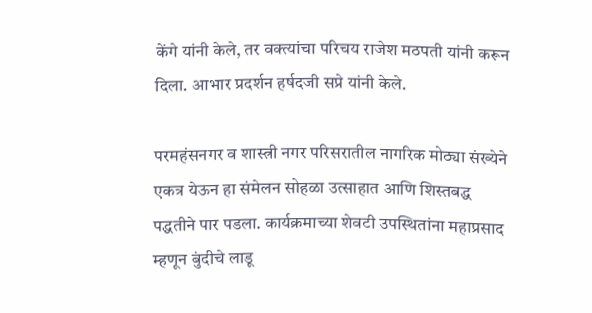केंगे यांनी केले, तर वक्त्यांचा परिचय राजेश मठपती यांनी करून दिला. आभार प्रदर्शन हर्षदजी सप्रे यांनी केले.

परमहंसनगर व शास्त्री नगर परिसरातील नागरिक मोठ्या संख्येने एकत्र येऊन हा संमेलन सोहळा उत्साहात आणि शिस्तबद्ध पद्धतीने पार पडला. कार्यक्रमाच्या शेवटी उपस्थितांना महाप्रसाद म्हणून बुंदीचे लाडू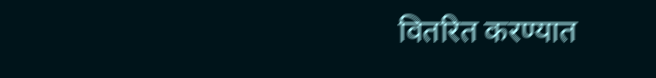वितरित करण्यात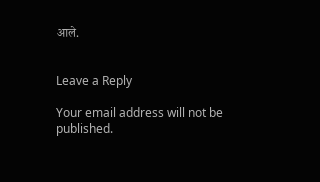आले.


Leave a Reply

Your email address will not be published.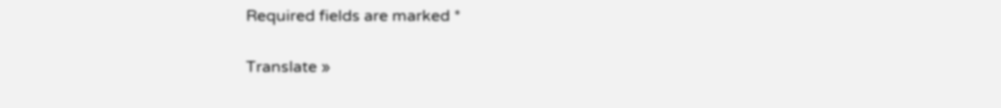Required fields are marked *

Translate »